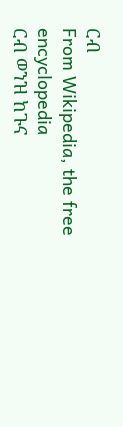ርብ
From Wikipedia, the free encyclopedia
ርብ ወንዝ ከጉና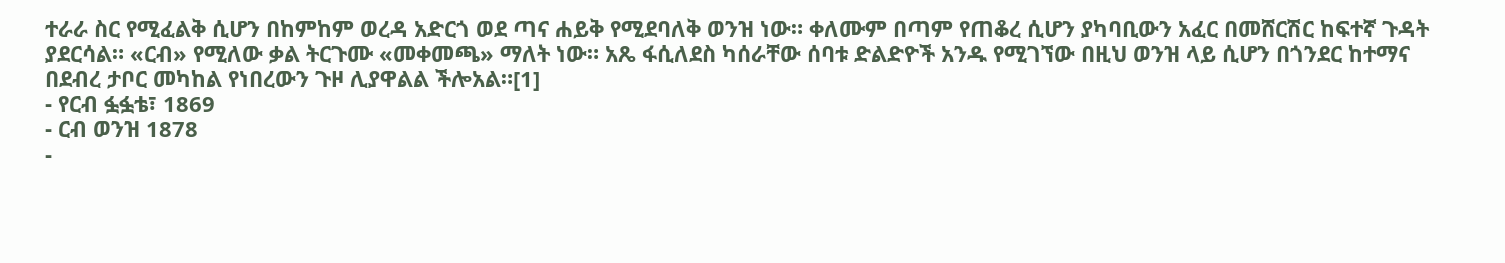ተራራ ስር የሚፈልቅ ሲሆን በከምከም ወረዳ አድርጎ ወደ ጣና ሐይቅ የሚደባለቅ ወንዝ ነው። ቀለሙም በጣም የጠቆረ ሲሆን ያካባቢውን አፈር በመሸርሽር ከፍተኛ ጉዳት ያደርሳል። «ርብ» የሚለው ቃል ትርጉሙ «መቀመጫ» ማለት ነው። አጼ ፋሲለደስ ካሰራቸው ሰባቱ ድልድዮች አንዱ የሚገኘው በዚህ ወንዝ ላይ ሲሆን በጎንደር ከተማና በደብረ ታቦር መካከል የነበረውን ጉዞ ሊያዋልል ችሎአል።[1]
- የርብ ፏፏቴ፣ 1869
- ርብ ወንዝ 1878
-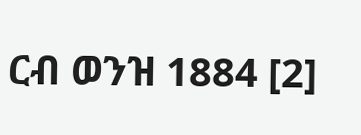ርብ ወንዝ 1884 [2]